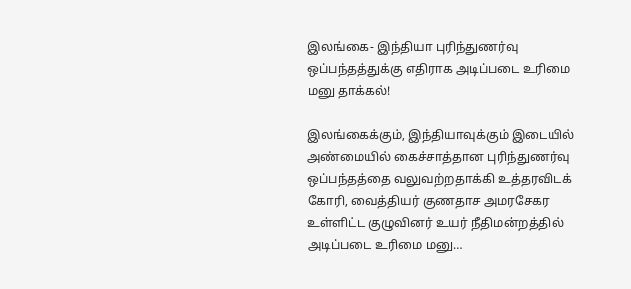இலங்கை- இந்தியா புரிந்துணர்வு ஒப்பந்தத்துக்கு எதிராக அடிப்படை உரிமை மனு தாக்கல்!

இலங்கைக்கும், இந்தியாவுக்கும் இடையில் அண்மையில் கைச்சாத்தான புரிந்துணர்வு ஒப்பந்தத்தை வலுவற்றதாக்கி உத்தரவிடக் கோரி, வைத்தியர் குணதாச அமரசேகர உள்ளிட்ட குழுவினர் உயர் நீதிமன்றத்தில் அடிப்படை உரிமை மனு…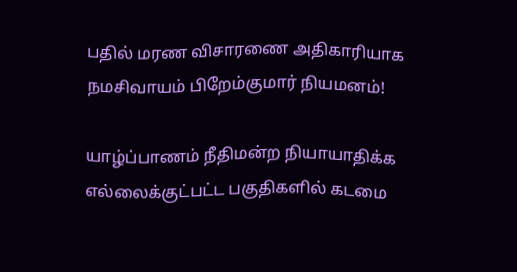பதில் மரண விசாரணை அதிகாரியாக நமசிவாயம் பிறேம்குமார் நியமனம்!

யாழ்ப்பாணம் நீதிமன்ற நியாயாதிக்க எல்லைக்குட்பட்ட பகுதிகளில் கடமை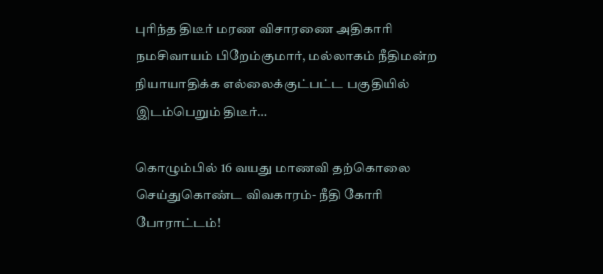புரிந்த திடீர் மரண விசாரணை அதிகாரி நமசிவாயம் பிறேம்குமார், மல்லாகம் நீதிமன்ற நியாயாதிக்க எல்லைக்குட்பட்ட பகுதியில் இடம்பெறும் திடீர்…

கொழும்பில் 16 வயது மாணவி தற்கொலை செய்துகொண்ட விவகாரம்- நீதி கோரி போராட்டம்!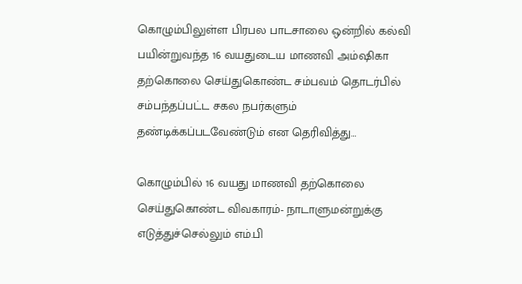கொழும்பிலுள்ள பிரபல பாடசாலை ஒன்றில் கல்வி பயின்றுவந்த 16 வயதுடைய மாணவி அம்ஷிகா தற்கொலை செய்துகொண்ட சம்பவம் தொடர்பில் சம்பந்தப்பட்ட சகல நபர்களும் தண்டிக்கப்படவேண்டும் என தெரிவித்து…

கொழும்பில் 16 வயது மாணவி தற்கொலை செய்துகொண்ட விவகாரம்- நாடாளுமன்றுக்கு எடுத்துச்செல்லும் எம்.பி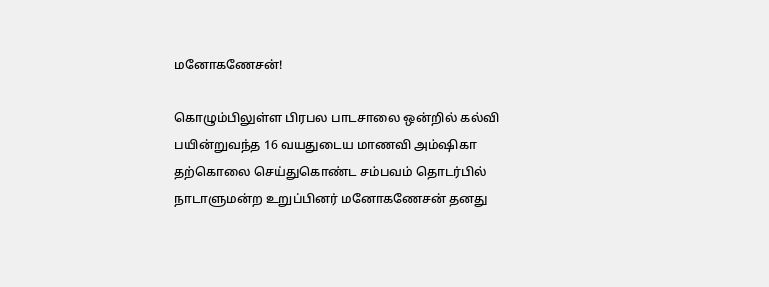மனோகணேசன்!

கொழும்பிலுள்ள பிரபல பாடசாலை ஒன்றில் கல்வி பயின்றுவந்த 16 வயதுடைய மாணவி அம்ஷிகா தற்கொலை செய்துகொண்ட சம்பவம் தொடர்பில் நாடாளுமன்ற உறுப்பினர் மனோகணேசன் தனது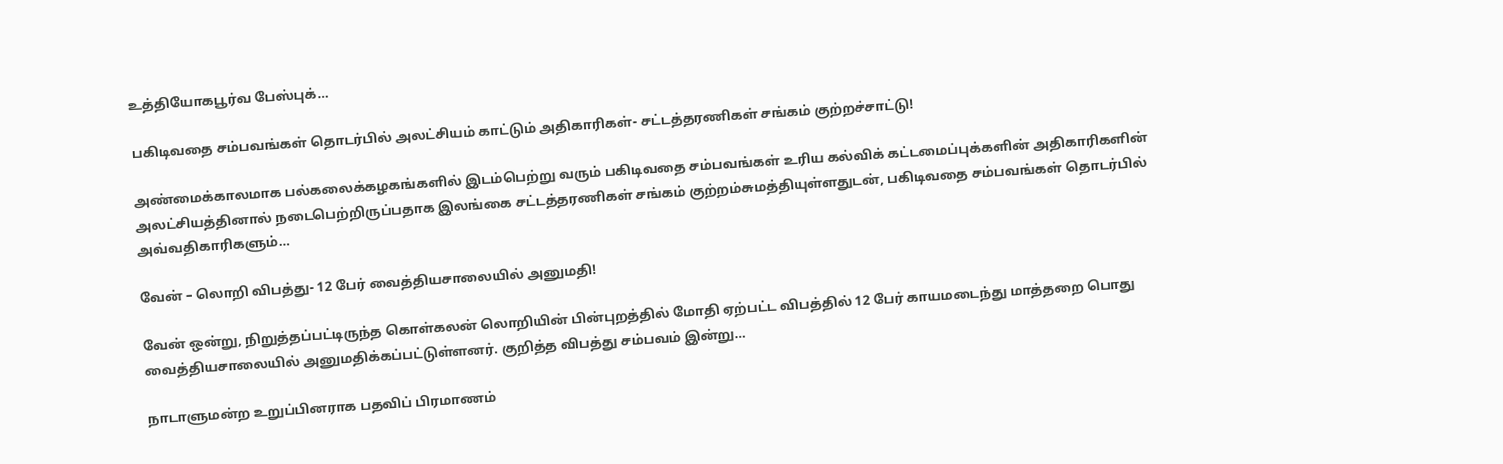உத்தியோகபூர்வ பேஸ்புக்…

பகிடிவதை சம்பவங்கள் தொடர்பில் அலட்சியம் காட்டும் அதிகாரிகள்- சட்டத்தரணிகள் சங்கம் குற்றச்சாட்டு!

அண்மைக்காலமாக பல்கலைக்கழகங்களில் இடம்பெற்று வரும் பகிடிவதை சம்பவங்கள் உரிய கல்விக் கட்டமைப்புக்களின் அதிகாரிகளின் அலட்சியத்தினால் நடைபெற்றிருப்பதாக இலங்கை சட்டத்தரணிகள் சங்கம் குற்றம்சுமத்தியுள்ளதுடன், பகிடிவதை சம்பவங்கள் தொடர்பில் அவ்வதிகாரிகளும்…

வேன் – லொறி விபத்து- 12 பேர் வைத்தியசாலையில் அனுமதி!

வேன் ஒன்று, நிறுத்தப்பட்டிருந்த கொள்கலன் லொறியின் பின்புறத்தில் மோதி ஏற்பட்ட விபத்தில் 12 பேர் காயமடைந்து மாத்தறை பொது வைத்தியசாலையில் அனுமதிக்கப்பட்டுள்ளனர். குறித்த விபத்து சம்பவம் இன்று…

நாடாளுமன்ற உறுப்பினராக பதவிப் பிரமாணம்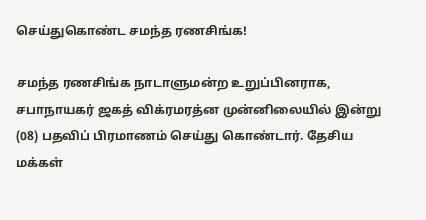செய்துகொண்ட சமந்த ரணசிங்க!

சமந்த ரணசிங்க நாடாளுமன்ற உறுப்பினராக, சபாநாயகர் ஜகத் விக்ரமரத்ன முன்னிலையில் இன்று (08) பதவிப் பிரமாணம் செய்து கொண்டார். தேசிய மக்கள்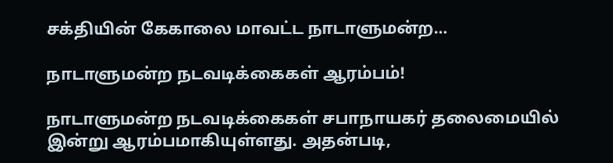சக்தியின் கேகாலை மாவட்ட நாடாளுமன்ற…

நாடாளுமன்ற நடவடிக்கைகள் ஆரம்பம்!

நாடாளுமன்ற நடவடிக்கைகள் சபாநாயகர் தலைமையில் இன்று ஆரம்பமாகியுள்ளது. அதன்படி,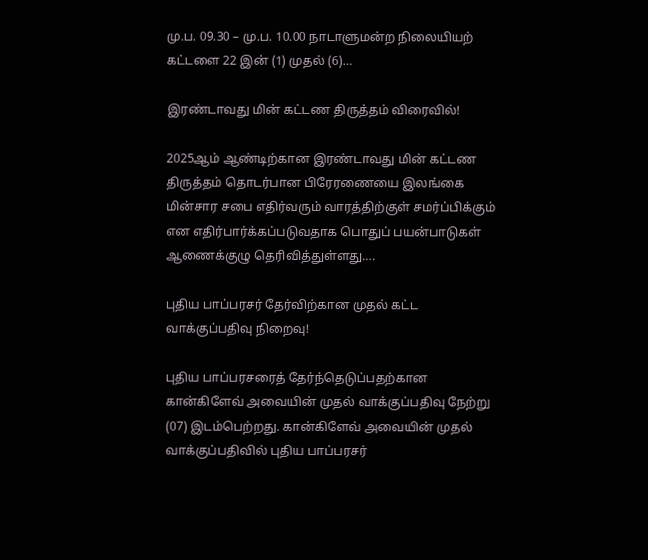மு.ப. 09.30 – மு.ப. 10.00 நாடாளுமன்ற நிலையியற் கட்டளை 22 இன் (1) முதல் (6)…

இரண்டாவது மின் கட்டண திருத்தம் விரைவில்!

2025ஆம் ஆண்டிற்கான இரண்டாவது மின் கட்டண திருத்தம் தொடர்பான பிரேரணையை இலங்கை மின்சார சபை எதிர்வரும் வாரத்திற்குள் சமர்ப்பிக்கும் என எதிர்பார்க்கப்படுவதாக பொதுப் பயன்பாடுகள் ஆணைக்குழு தெரிவித்துள்ளது….

புதிய பாப்பரசர் தேர்விற்கான முதல் கட்ட வாக்குப்பதிவு நிறைவு!

புதிய பாப்பரசரைத் தேர்ந்தெடுப்பதற்கான கான்கிளேவ் அவையின் முதல் வாக்குப்பதிவு நேற்று (07) இடம்பெற்றது. கான்கிளேவ் அவையின் முதல் வாக்குப்பதிவில் புதிய பாப்பரசர்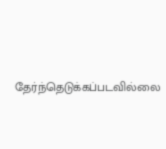தேர்ந்தெடுக்கப்படவில்லை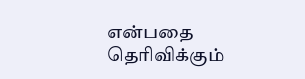என்பதை தெரிவிக்கும்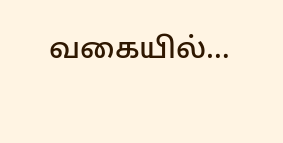வகையில்…